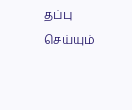தப்பு செய்யும்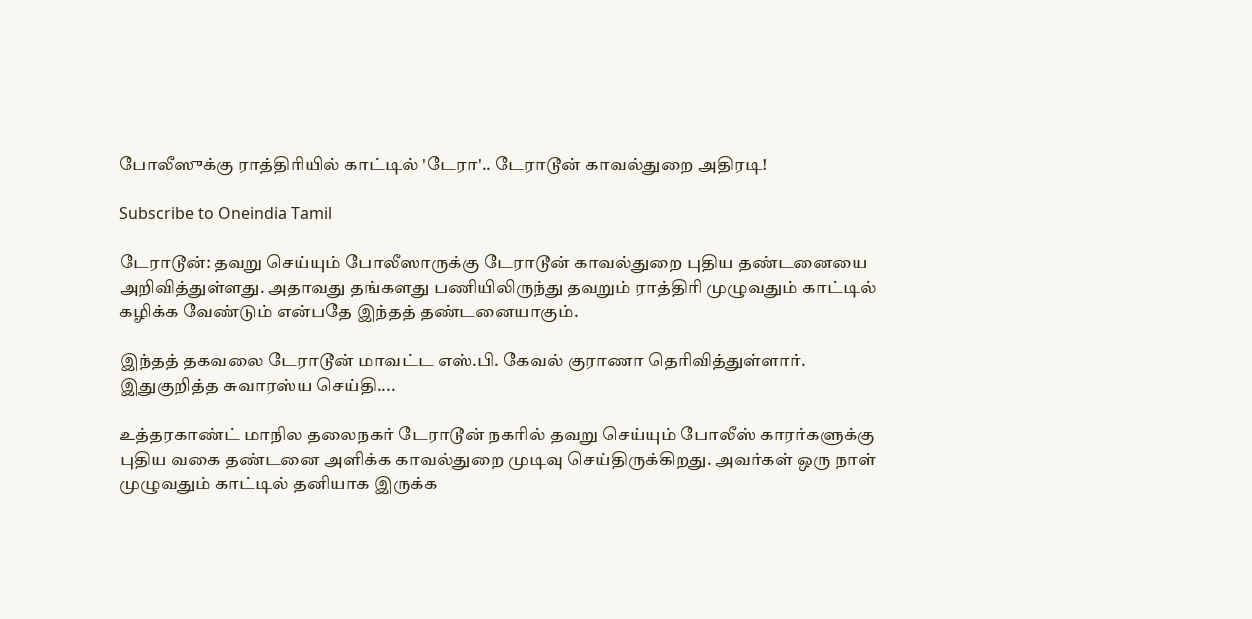போலீஸுக்கு ராத்திரியில் காட்டில் 'டேரா'.. டேராடூன் காவல்துறை அதிரடி!

Subscribe to Oneindia Tamil

டேராடூன்: தவறு செய்யும் போலீஸாருக்கு டேராடூன் காவல்துறை புதிய தண்டனையை அறிவித்துள்ளது. அதாவது தங்களது பணியிலிருந்து தவறும் ராத்திரி முழுவதும் காட்டில் கழிக்க வேண்டும் என்பதே இந்தத் தண்டனையாகும்.

இந்தத் தகவலை டேராடூன் மாவட்ட எஸ்.பி. கேவல் குராணா தெரிவித்துள்ளார். இதுகுறித்த சுவாரஸ்ய செய்தி....

உத்தரகாண்ட் மாநில தலைநகர் டேராடூன் நகரில் தவறு செய்யும் போலீஸ் காரர்களுக்கு புதிய வகை தண்டனை அளிக்க காவல்துறை முடிவு செய்திருக்கிறது. அவர்கள் ஒரு நாள் முழுவதும் காட்டில் தனியாக இருக்க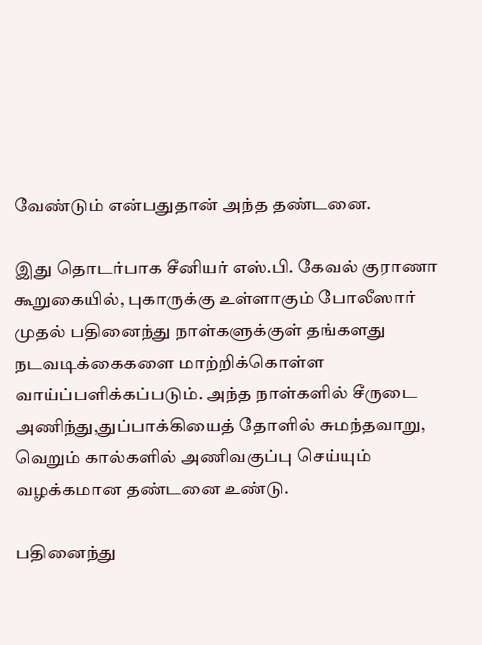வேண்டும் என்பதுதான் அந்த தண்டனை.

இது தொடர்பாக சீனியர் எஸ்.பி. கேவல் குராணா கூறுகையில், புகாருக்கு உள்ளாகும் போலீஸார் முதல் பதினைந்து நாள்களுக்குள் தங்களது நடவடிக்கைகளை மாற்றிக்கொள்ள வாய்ப்பளிக்கப்படும். அந்த நாள்களில் சீருடை அணிந்து,துப்பாக்கியைத் தோளில் சுமந்தவாறு, வெறும் கால்களில் அணிவகுப்பு செய்யும் வழக்கமான தண்டனை உண்டு.

பதினைந்து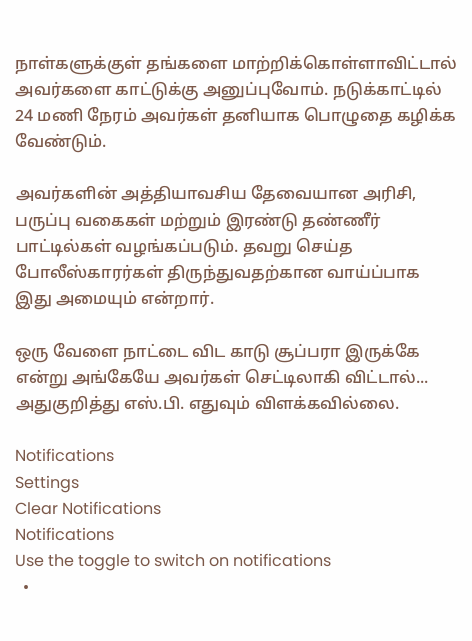நாள்களுக்குள் தங்களை மாற்றிக்கொள்ளாவிட்டால் அவர்களை காட்டுக்கு அனுப்புவோம். நடுக்காட்டில் 24 மணி நேரம் அவர்கள் தனியாக பொழுதை கழிக்க வேண்டும்.

அவர்களின் அத்தியாவசிய தேவையான அரிசி, பருப்பு வகைகள் மற்றும் இரண்டு தண்ணீர் பாட்டில்கள் வழங்கப்படும். தவறு செய்த போலீஸ்காரர்கள் திருந்துவதற்கான வாய்ப்பாக இது அமையும் என்றார்.

ஒரு வேளை நாட்டை விட காடு சூப்பரா இருக்கே என்று அங்கேயே அவர்கள் செட்டிலாகி விட்டால்... அதுகுறித்து எஸ்.பி. எதுவும் விளக்கவில்லை.

Notifications
Settings
Clear Notifications
Notifications
Use the toggle to switch on notifications
  •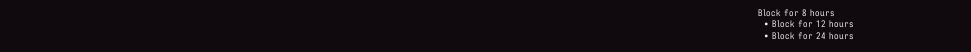Block for 8 hours
  • Block for 12 hours
  • Block for 24 hours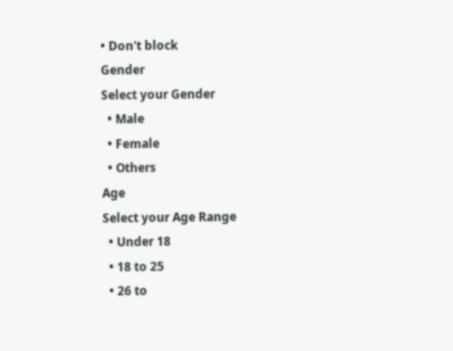• Don't block
Gender
Select your Gender
  • Male
  • Female
  • Others
Age
Select your Age Range
  • Under 18
  • 18 to 25
  • 26 to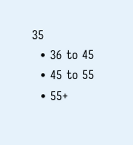35
  • 36 to 45
  • 45 to 55
  • 55+